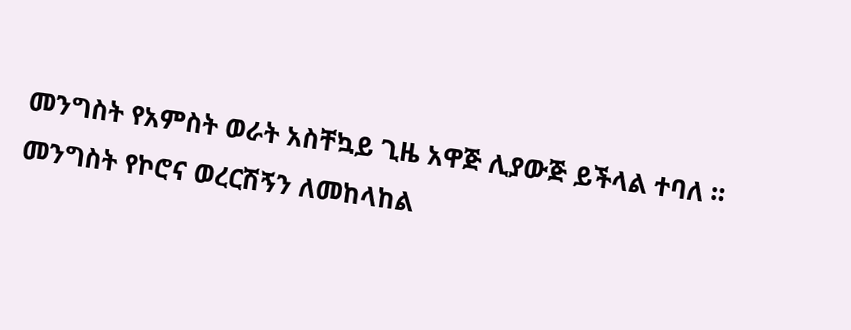መንግስት የአምስት ወራት አስቸኳይ ጊዜ አዋጅ ሊያውጅ ይችላል ተባለ ።
መንግስት የኮሮና ወረርሽኝን ለመከላከል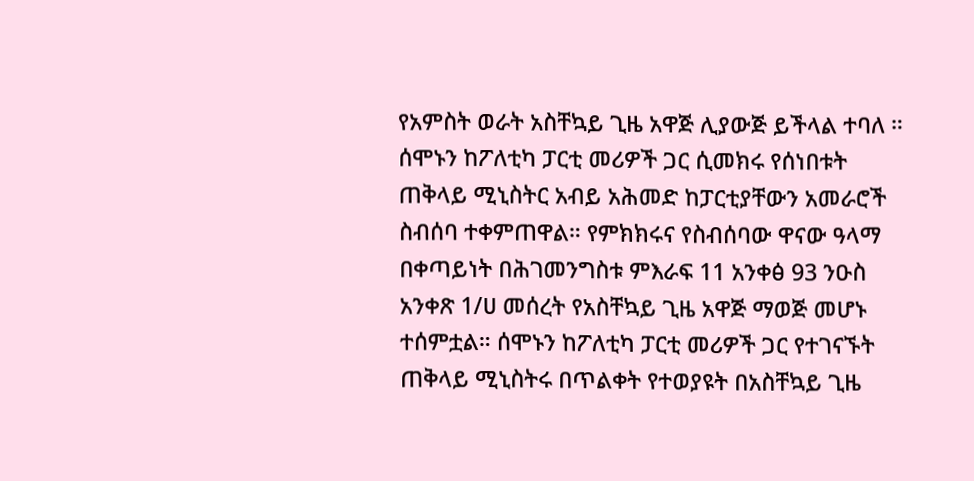የአምስት ወራት አስቸኳይ ጊዜ አዋጅ ሊያውጅ ይችላል ተባለ ። ሰሞኑን ከፖለቲካ ፓርቲ መሪዎች ጋር ሲመክሩ የሰነበቱት ጠቅላይ ሚኒስትር አብይ አሕመድ ከፓርቲያቸውን አመራሮች ስብሰባ ተቀምጠዋል። የምክክሩና የስብሰባው ዋናው ዓላማ በቀጣይነት በሕገመንግስቱ ምእራፍ 11 አንቀፅ 93 ንዑስ አንቀጽ 1/ሀ መሰረት የአስቸኳይ ጊዜ አዋጅ ማወጅ መሆኑ ተሰምቷል። ሰሞኑን ከፖለቲካ ፓርቲ መሪዎች ጋር የተገናኙት ጠቅላይ ሚኒስትሩ በጥልቀት የተወያዩት በአስቸኳይ ጊዜ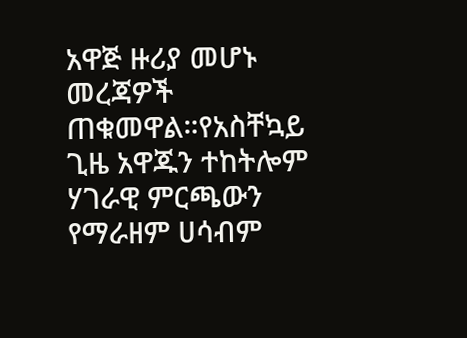አዋጅ ዙሪያ መሆኑ መረጃዎች ጠቁመዋል።የአስቸኳይ ጊዜ አዋጁን ተከትሎም ሃገራዊ ምርጫውን የማራዘም ሀሳብም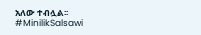አለው ተብሏል፡፡ #MinilikSalsawi